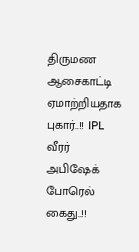திருமண ஆசைகாட்டி ஏமாற்றியதாக புகார்..!! IPL வீரர் அபிஷேக் போரெல் கைது..!!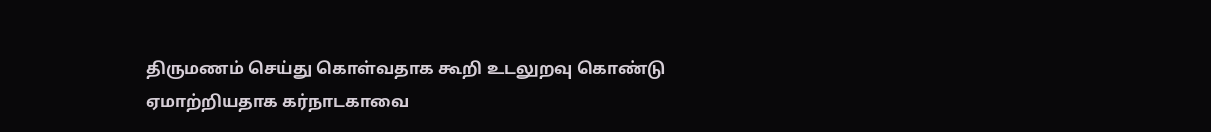திருமணம் செய்து கொள்வதாக கூறி உடலுறவு கொண்டு ஏமாற்றியதாக கர்நாடகாவை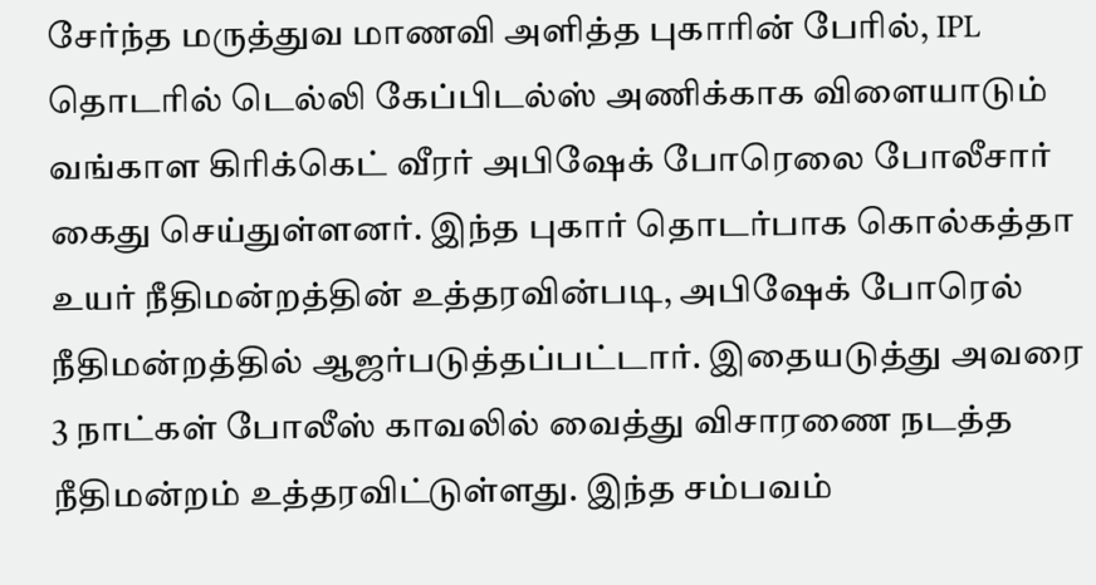சேர்ந்த மருத்துவ மாணவி அளித்த புகாரின் பேரில், IPL தொடரில் டெல்லி கேப்பிடல்ஸ் அணிக்காக விளையாடும் வங்காள கிரிக்கெட் வீரர் அபிஷேக் போரெலை போலீசார் கைது செய்துள்ளனர். இந்த புகார் தொடர்பாக கொல்கத்தா உயர் நீதிமன்றத்தின் உத்தரவின்படி, அபிஷேக் போரெல் நீதிமன்றத்தில் ஆஜர்படுத்தப்பட்டார். இதையடுத்து அவரை 3 நாட்கள் போலீஸ் காவலில் வைத்து விசாரணை நடத்த நீதிமன்றம் உத்தரவிட்டுள்ளது. இந்த சம்பவம்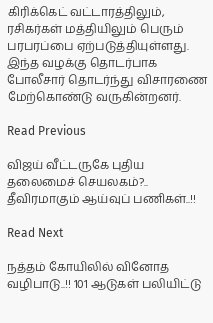கிரிக்கெட் வட்டாரத்திலும், ரசிகர்கள் மத்தியிலும் பெரும் பரபரப்பை ஏற்படுத்தியுள்ளது. இந்த வழக்கு தொடர்பாக போலீசார் தொடர்ந்து விசாரணை மேற்கொண்டு வருகின்றனர்.

Read Previous

விஜய் வீட்டருகே புதிய தலைமைச் செயலகம்?.. தீவிரமாகும் ஆய்வுப் பணிகள்..!!

Read Next

நத்தம் கோயிலில் வினோத வழிபாடு..!! 101 ஆடுகள் பலியிட்டு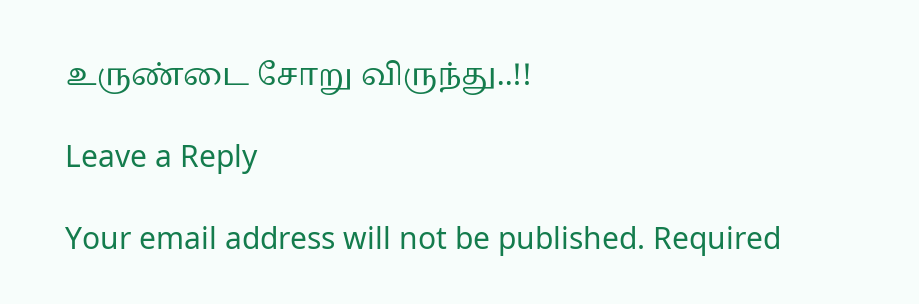உருண்டை சோறு விருந்து..!!

Leave a Reply

Your email address will not be published. Required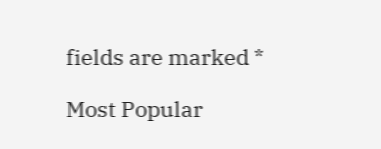fields are marked *

Most Popular